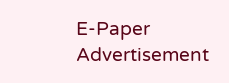E-Paper
Advertisement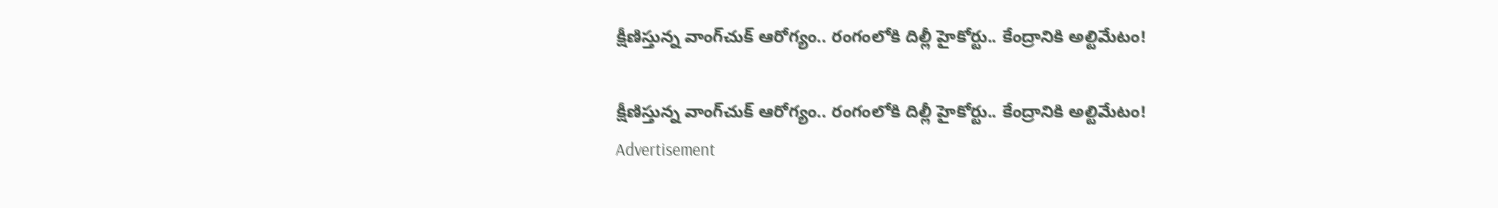క్షీణిస్తున్న వాంగ్‌చుక్ ఆరోగ్యం.. రంగంలోకి దిల్లీ హైకోర్టు.. కేంద్రానికి అల్టిమేటం!

క్షీణిస్తున్న వాంగ్‌చుక్ ఆరోగ్యం.. రంగంలోకి దిల్లీ హైకోర్టు.. కేంద్రానికి అల్టిమేటం!
Advertisement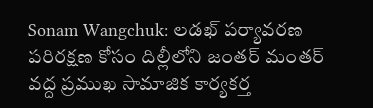Sonam Wangchuk: లడఖ్ పర్యావరణ పరిరక్షణ కోసం దిల్లీలోని జంతర్ మంతర్ వద్ద ప్రముఖ సామాజిక కార్యకర్త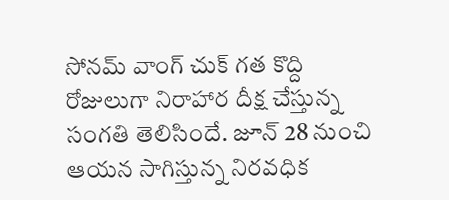సోనమ్ వాంగ్ చుక్ గత కొద్ది రోజులుగా నిరాహార దీక్ష చేస్తున్న సంగతి తెలిసిందే. జూన్ 28 నుంచి ఆయన సాగిస్తున్న నిరవధిక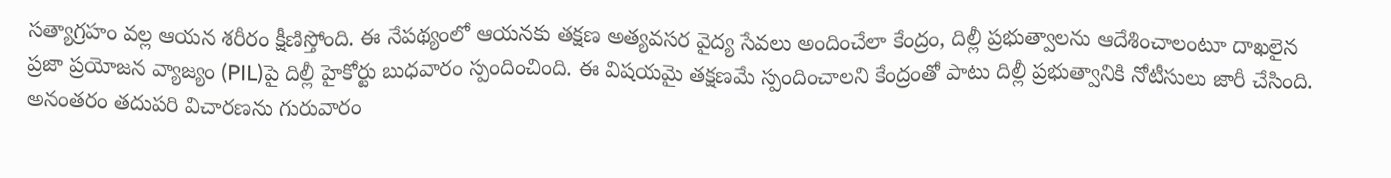సత్యాగ్రహం వల్ల ఆయన శరీరం క్షీణిస్తోంది. ఈ నేపథ్యంలో ఆయనకు తక్షణ అత్యవసర వైద్య సేవలు అందించేలా కేంద్రం, దిల్లీ ప్రభుత్వాలను ఆదేశించాలంటూ దాఖలైన ప్రజా ప్రయోజన వ్యాజ్యం (PIL)పై దిల్లీ హైకోర్టు బుధవారం స్పందించింది. ఈ విషయమై తక్షణమే స్పందించాలని కేంద్రంతో పాటు దిల్లీ ప్రభుత్వానికి నోటీసులు జారీ చేసింది. అనంతరం తదుపరి విచారణను గురువారం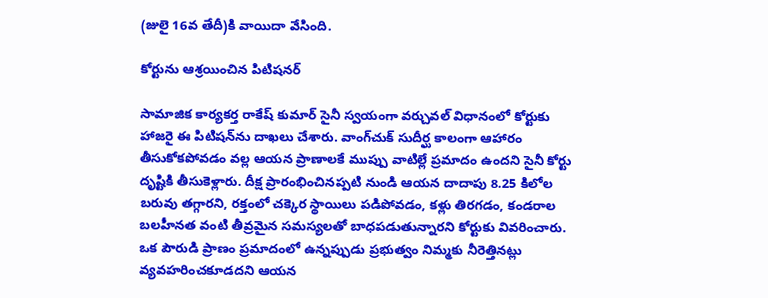(జులై 16వ తేదీ)కి వాయిదా వేసింది.

కోర్టును ఆశ్రయించిన పిటిషనర్

సామాజిక కార్యకర్త రాకేష్ కుమార్ సైనీ స్వయంగా వర్చువల్ విధానంలో కోర్టుకు హాజరై ఈ పిటిషన్‌ను దాఖలు చేశారు. వాంగ్‌చుక్ సుదీర్ఘ కాలంగా ఆహారం తీసుకోకపోవడం వల్ల ఆయన ప్రాణాలకే ముప్పు వాటిల్లే ప్రమాదం ఉందని సైనీ కోర్టు దృష్టికి తీసుకెళ్లారు. దీక్ష ప్రారంభించినప్పటి నుండి ఆయన దాదాపు 8.25 కిలోల బరువు తగ్గారని, రక్తంలో చక్కెర స్థాయిలు పడిపోవడం, కళ్లు తిరగడం, కండరాల బలహీనత వంటి తీవ్రమైన సమస్యలతో బాధపడుతున్నారని కోర్టుకు వివరించారు. ఒక పౌరుడి ప్రాణం ప్రమాదంలో ఉన్నప్పుడు ప్రభుత్వం నిమ్మకు నీరెత్తినట్లు వ్యవహరించకూడదని ఆయన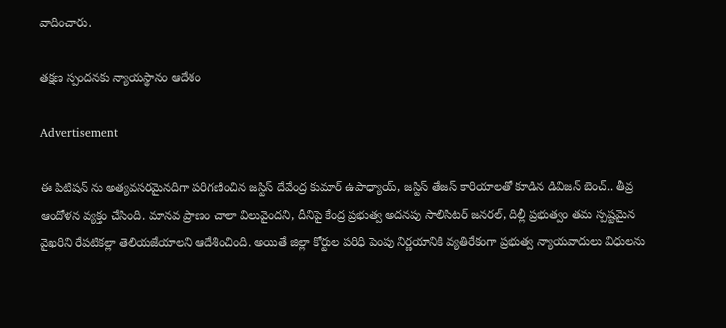వాదించారు.

తక్షణ స్పందనకు న్యాయస్థానం ఆదేశం

Advertisement

ఈ పిటిషన్ ను అత్యవసరమైనదిగా పరిగణించిన జస్టిస్ దేవేంద్ర కుమార్ ఉపాధ్యాయ్, జస్టిస్ తేజస్ కారియాలతో కూడిన డివిజన్ బెంచ్.. తీవ్ర ఆందోళన వ్యక్తం చేసింది. మానవ ప్రాణం చాలా విలువైందని, దీనిపై కేంద్ర ప్రభుత్వ అదనపు సాలిసిటర్ జనరల్, దిల్లీ ప్రభుత్వం తమ స్పష్టమైన వైఖరిని రేపటికల్లా తెలియజేయాలని ఆదేశించింది. అయితే జిల్లా కోర్టుల పరిధి పెంపు నిర్ణయానికి వ్యతిరేకంగా ప్రభుత్వ న్యాయవాదులు విధులను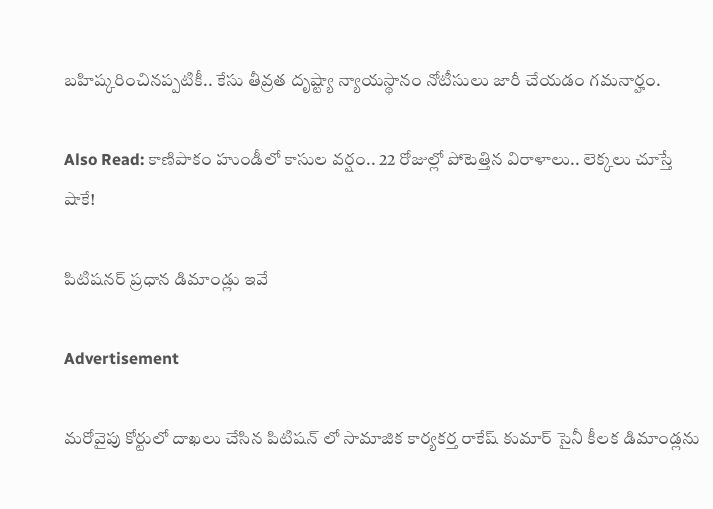బహిష్కరించినప్పటికీ.. కేసు తీవ్రత దృష్ట్యా న్యాయస్థానం నోటీసులు జారీ చేయడం గమనార్హం.

Also Read: కాణిపాకం హుండీలో కాసుల వర్షం.. 22 రోజుల్లో పోటెత్తిన విరాళాలు.. లెక్కలు చూస్తే షాకే!

పిటిషనర్ ప్రధాన డిమాండ్లు ఇవే

Advertisement

మరోవైపు కోర్టులో దాఖలు చేసిన పిటిషన్ లో సామాజిక కార్యకర్త రాకేష్ కుమార్ సైనీ కీలక డిమాండ్లను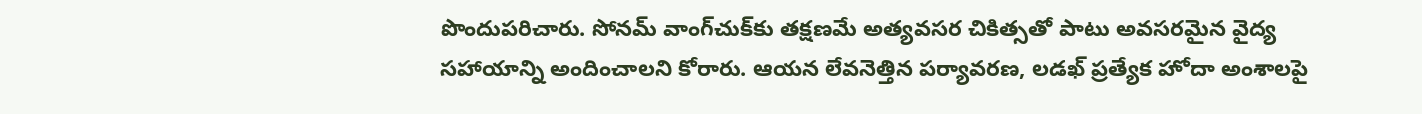పొందుపరిచారు. సోనమ్ వాంగ్‌చుక్‌కు తక్షణమే అత్యవసర చికిత్సతో పాటు అవసరమైన వైద్య సహాయాన్ని అందించాలని కోరారు. ఆయన లేవనెత్తిన పర్యావరణ, లడఖ్ ప్రత్యేక హోదా అంశాలపై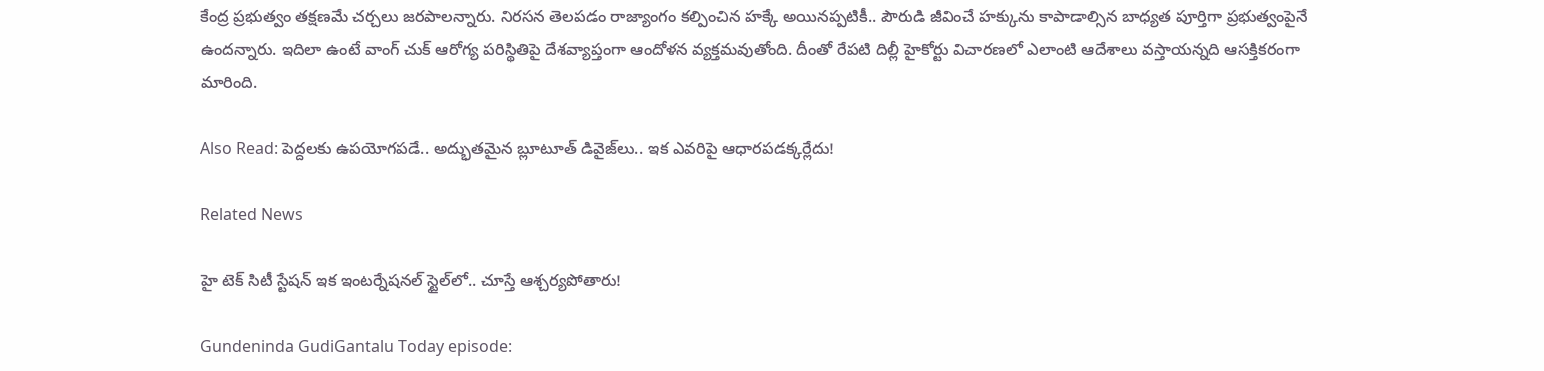కేంద్ర ప్రభుత్వం తక్షణమే చర్చలు జరపాలన్నారు. నిరసన తెలపడం రాజ్యాంగం కల్పించిన హక్కే అయినప్పటికీ.. పౌరుడి జీవించే హక్కును కాపాడాల్సిన బాధ్యత పూర్తిగా ప్రభుత్వంపైనే ఉందన్నారు. ఇదిలా ఉంటే వాంగ్ చుక్ ఆరోగ్య పరిస్థితిపై దేశవ్యాప్తంగా ఆందోళన వ్యక్తమవుతోంది. దీంతో రేపటి దిల్లీ హైకోర్టు విచారణలో ఎలాంటి ఆదేశాలు వస్తాయన్నది ఆసక్తికరంగా మారింది.

Also Read: పెద్దలకు ఉపయోగపడే.. అద్భుతమైన బ్లూటూత్ డివైజ్‌లు.. ఇక ఎవరిపై ఆధారపడక్కర్లేదు!

Related News

హై టెక్ సిటీ స్టేషన్ ఇక ఇంటర్నేషనల్ స్టైల్‌లో.. చూస్తే ఆశ్చర్యపోతారు!

Gundeninda GudiGantalu Today episode: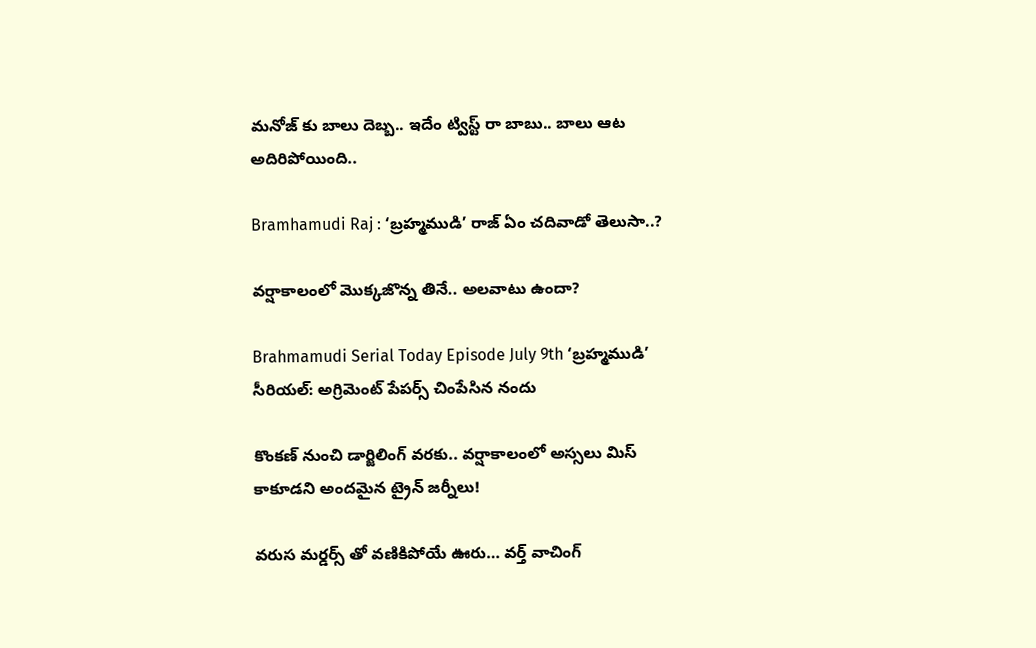మనోజ్ కు బాలు దెబ్బ.. ఇదేం ట్విస్ట్ రా బాబు.. బాలు ఆట అదిరిపోయింది..

Bramhamudi Raj : ‘బ్రహ్మముడి’ రాజ్ ఏం చదివాడో తెలుసా..?

వర్షాకాలంలో మొక్కజొన్న తినే.. అలవాటు ఉందా?

Brahmamudi Serial Today Episode July 9th ‘బ్రహ్మముడి’ సీరియల్‌: అగ్రిమెంట్ పేపర్స్ చింపేసిన నందు

కొంకణ్ నుంచి డార్జిలింగ్ వరకు.. వర్షాకాలంలో అస్సలు మిస్ కాకూడని అందమైన ట్రైన్ జర్నీలు!

వరుస మర్డర్స్ తో వణికిపోయే ఊరు… వర్త్ వాచింగ్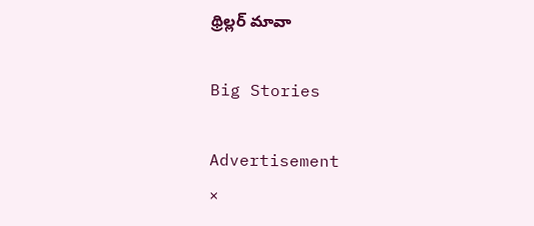థ్రిల్లర్ మావా

Big Stories

Advertisement
×